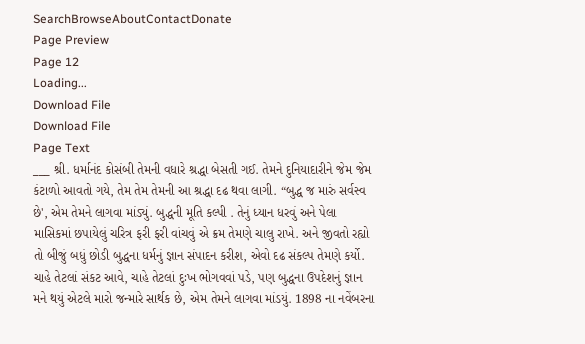SearchBrowseAboutContactDonate
Page Preview
Page 12
Loading...
Download File
Download File
Page Text
___ શ્રી. ધર્માનંદ કોસંબી તેમની વધારે શ્રદ્ધા બેસતી ગઈ. તેમને દુનિયાદારીને જેમ જેમ કંટાળો આવતો ગયે, તેમ તેમ તેમની આ શ્રદ્ધા દઢ થવા લાગી. “બુદ્ધ જ મારું સર્વસ્વ છે', એમ તેમને લાગવા માંડ્યું. બુદ્ધની મૂતિ કલ્પી . તેનું ધ્યાન ધરવું અને પેલા માસિકમાં છપાયેલું ચરિત્ર ફરી ફરી વાંચવું એ ક્રમ તેમણે ચાલુ રાખે. અને જીવતો રહ્યો તો બીજું બધું છોડી બુદ્ધના ધર્મનું જ્ઞાન સંપાદન કરીશ, એવો દઢ સંકલ્પ તેમણે કર્યો. ચાહે તેટલાં સંકટ આવે, ચાહે તેટલાં દુઃખ ભોગવવાં પડે, પણ બુદ્ધના ઉપદેશનું જ્ઞાન મને થયું એટલે મારો જન્મારે સાર્થક છે, એમ તેમને લાગવા માંડયું. 1898 ના નવેંબરના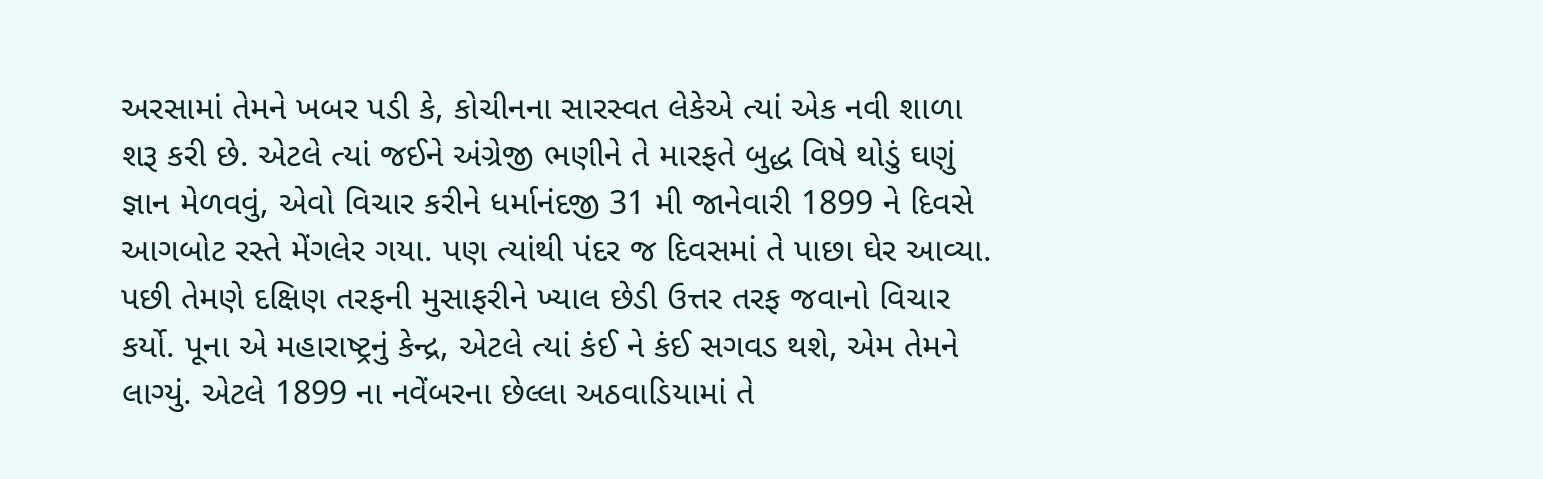અરસામાં તેમને ખબર પડી કે, કોચીનના સારસ્વત લેકેએ ત્યાં એક નવી શાળા શરૂ કરી છે. એટલે ત્યાં જઈને અંગ્રેજી ભણીને તે મારફતે બુદ્ધ વિષે થોડું ઘણું જ્ઞાન મેળવવું, એવો વિચાર કરીને ધર્માનંદજી 31 મી જાનેવારી 1899 ને દિવસે આગબોટ રસ્તે મેંગલેર ગયા. પણ ત્યાંથી પંદર જ દિવસમાં તે પાછા ઘેર આવ્યા. પછી તેમણે દક્ષિણ તરફની મુસાફરીને ખ્યાલ છેડી ઉત્તર તરફ જવાનો વિચાર કર્યો. પૂના એ મહારાષ્ટ્રનું કેન્દ્ર, એટલે ત્યાં કંઈ ને કંઈ સગવડ થશે, એમ તેમને લાગ્યું. એટલે 1899 ના નવેંબરના છેલ્લા અઠવાડિયામાં તે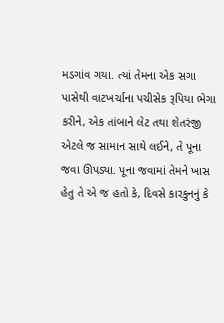મડગાંવ ગયા. ત્યાં તેમના એક સગા પાસેથી વાટખર્ચાના પચીસેક રૂપિયા ભેગા કરીને, એક તાંબાને લેટ તથા શેતરંજી એટલે જ સામાન સાથે લઈને, તે પૂના જવા ઊપડ્યા. પૂના જવામાં તેમને ખાસ હેતુ તે એ જ હતો કે, દિવસે કારકુનનું કે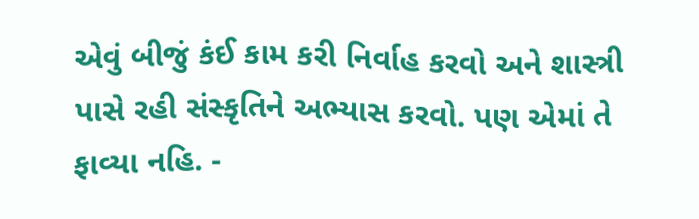એવું બીજું કંઈ કામ કરી નિર્વાહ કરવો અને શાસ્ત્રી પાસે રહી સંસ્કૃતિને અભ્યાસ કરવો. પણ એમાં તે ફાવ્યા નહિ. -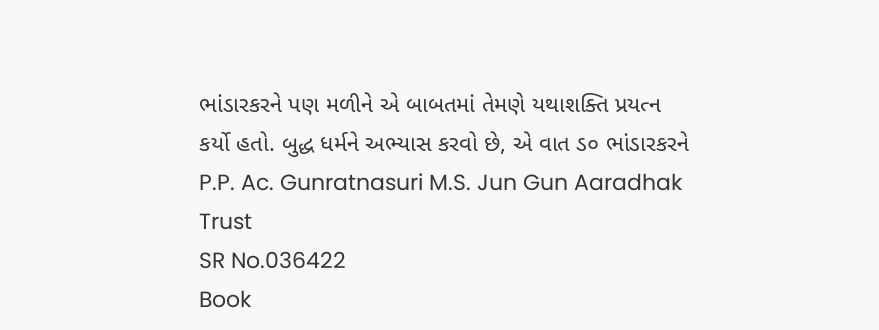ભાંડારકરને પણ મળીને એ બાબતમાં તેમણે યથાશક્તિ પ્રયત્ન કર્યો હતો. બુદ્ધ ધર્મને અભ્યાસ કરવો છે, એ વાત ડ૦ ભાંડારકરને P.P. Ac. Gunratnasuri M.S. Jun Gun Aaradhak Trust
SR No.036422
Book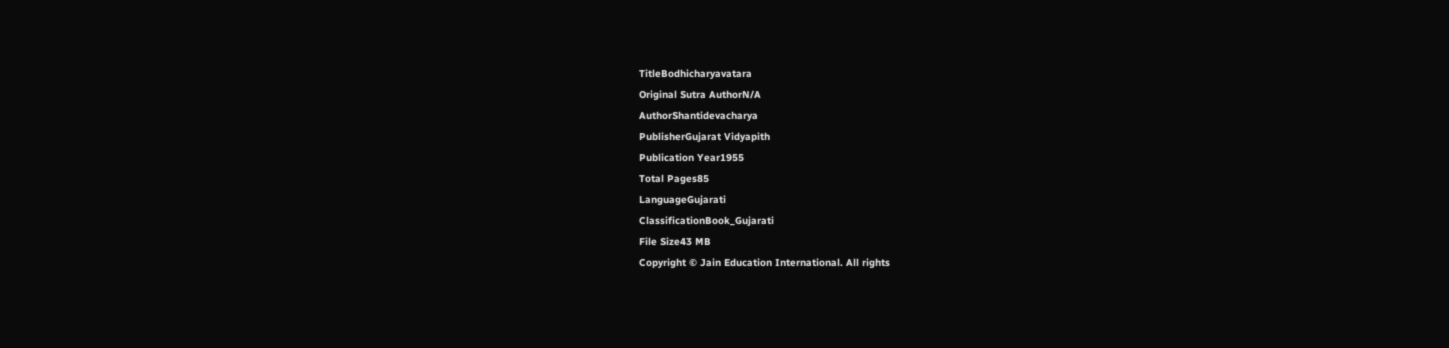TitleBodhicharyavatara
Original Sutra AuthorN/A
AuthorShantidevacharya
PublisherGujarat Vidyapith
Publication Year1955
Total Pages85
LanguageGujarati
ClassificationBook_Gujarati
File Size43 MB
Copyright © Jain Education International. All rights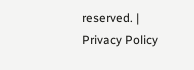reserved. | Privacy Policy